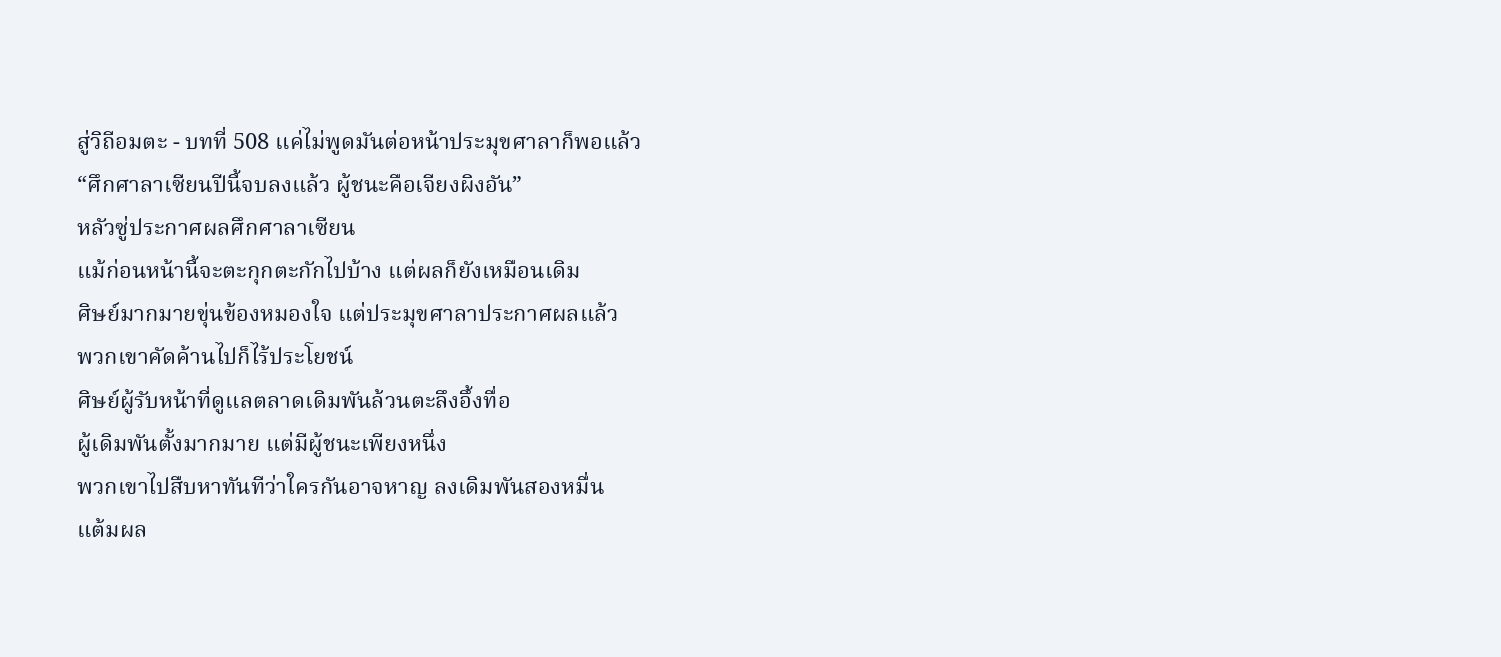สู่วิถีอมตะ - บทที่ 508 แค่ไม่พูดมันต่อหน้าประมุขศาลาก็พอแล้ว
“ศึกศาลาเซียนปีนี้จบลงแล้ว ผู้ชนะคือเจียงผิงอัน”
หลัวซู่ประกาศผลศึกศาลาเซียน
แม้ก่อนหน้านี้จะตะกุกตะกักไปบ้าง แต่ผลก็ยังเหมือนเดิม
ศิษย์มากมายขุ่นข้องหมองใจ แต่ประมุขศาลาประกาศผลแล้ว
พวกเขาคัดค้านไปก็ไร้ประโยชน์
ศิษย์ผู้รับหน้าที่ดูแลตลาดเดิมพันล้วนตะลึงอึ้งทื่อ
ผู้เดิมพันตั้งมากมาย แต่มีผู้ชนะเพียงหนึ่ง
พวกเขาไปสืบหาทันทีว่าใครกันอาจหาญ ลงเดิมพันสองหมื่น
แต้มผล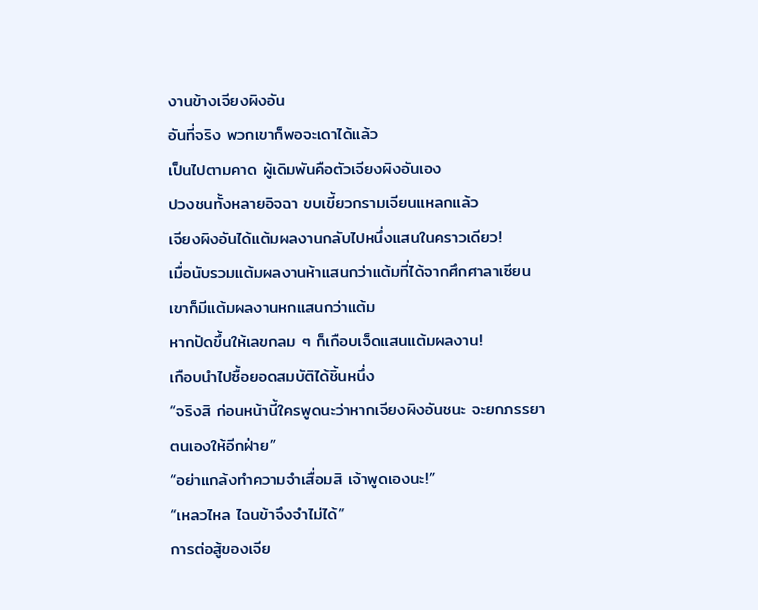งานข้างเจียงผิงอัน
อันที่จริง พวกเขาก็พอจะเดาได้แล้ว
เป็นไปตามคาด ผู้เดิมพันคือตัวเจียงผิงอันเอง
ปวงชนทั้งหลายอิจฉา ขบเขี้ยวกรามเจียนแหลกแล้ว
เจียงผิงอันได้แต้มผลงานกลับไปหนึ่งแสนในคราวเดียว!
เมื่อนับรวมแต้มผลงานห้าแสนกว่าแต้มที่ได้จากศึกศาลาเซียน
เขาก็มีแต้มผลงานหกแสนกว่าแต้ม
หากปัดขึ้นให้เลขกลม ๆ ก็เกือบเจ็ดแสนแต้มผลงาน!
เกือบนำไปซื้อยอดสมบัติได้ชิ้นหนึ่ง
“จริงสิ ก่อนหน้านี้ใครพูดนะว่าหากเจียงผิงอันชนะ จะยกภรรยา
ตนเองให้อีกฝ่าย”
“อย่าแกล้งทำความจำเสื่อมสิ เจ้าพูดเองนะ!”
“เหลวไหล ไฉนข้าจึงจำไม่ได้”
การต่อสู้ของเจีย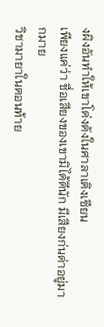งผิงอันทำให้เขาโด่งดังในศาลาเติงเซียน
เพียงแค่ว่า ชื่อเสียงของเขามิได้ดีนัก มีเสียงก่นด่าอยู่มากมาย
วิชามายาในตอนท้าย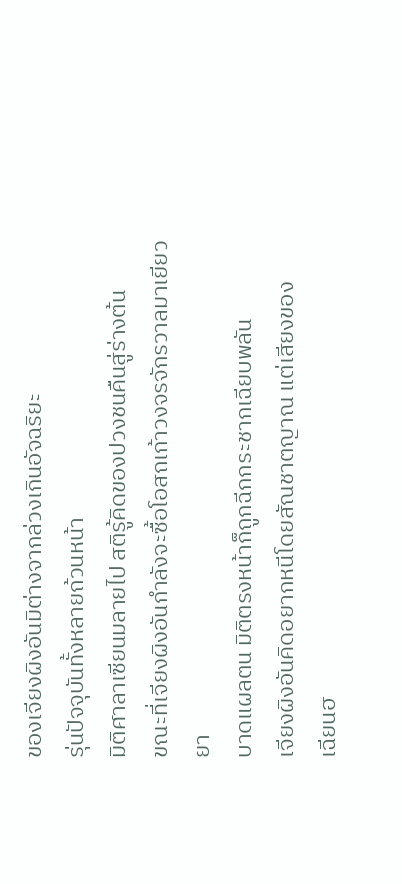ของเจียงผิงอันมิต่างจากล่วงเกินอัจฉริยะ
รุ่นปัจจุบันทั้งหลายถ้วนหน้า
มิติศาลาเซียนมลายไป สติรู้คิดของปวงชนคืนสู่ร่างต้น
ขณะที่เจียงผิงอันกำลังจะซื้อโอสถเก้าวงจรจักรวาลมาเยียวยา
บาดแผลตน มิติตรงหน้าก็ถูกฉีกกระชากเฉียบพลัน
เจียงผิงอันคิดอยากหนีโดยสัณชาตญาณ แต่เสียงของ
เฉียนฮ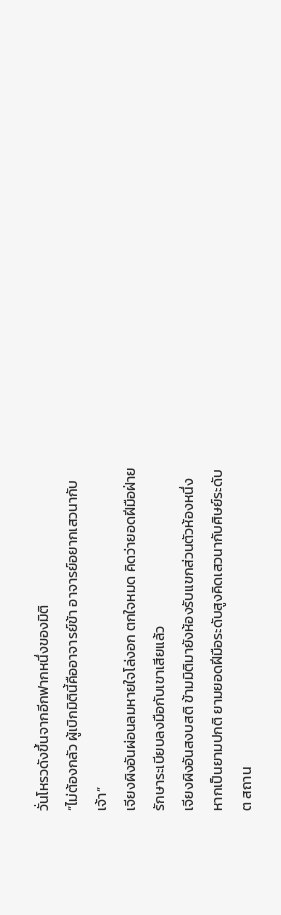วั่นโหรวดังขึ้นจากอีกฟากหนึ่งของมิติ
“ไม่ต้องกลัว ผู้เบิกมิตินี้คืออาจารย์ข้า อาจารย์อยากเสวนากับ
เจ้า”
เจียงผิงอันผ่อนลมหายใจโล่งอก ตกใจหมด คิดว่ายอดฝีมือฝ่าย
รักษาระเบียบลงมือกับเขาเสียแล้ว
เจียงผิงอันสงบสติ ข้ามมิติมายังห้องรับแขกส่วนตัวห้องหนึ่ง
หากเป็นยามปกติ ยามยอดฝีมือระดับสูงคิดเสวนากับศิษย์ระดับ
ต สถาน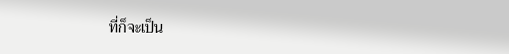ที่ก็จะเป็น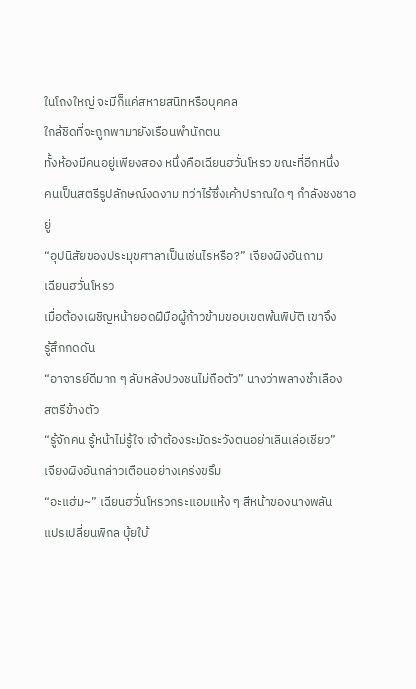ในโถงใหญ่ จะมีก็แค่สหายสนิทหรือบุคคล
ใกล้ชิดที่จะถูกพามายังเรือนพำนักตน
ทั้งห้องมีคนอยู่เพียงสอง หนึ่งคือเฉียนฮวั่นโหรว ขณะที่อีกหนึ่ง
คนเป็นสตรีรูปลักษณ์งดงาม ทว่าไร้ซึ่งเค้าปราณใด ๆ กำลังชงชาอยู่
“อุปนิสัยของประมุขศาลาเป็นเช่นไรหรือ?” เจียงผิงอันถาม
เฉียนฮวั่นโหรว
เมื่อต้องเผชิญหน้ายอดฝีมือผู้ก้าวข้ามขอบเขตพ้นพิบัติ เขาจึง
รู้สึกกดดัน
“อาจารย์ดีมาก ๆ ลับหลังปวงชนไม่ถือตัว” นางว่าพลางชำเลือง
สตรีข้างตัว
“รู้จักคน รู้หน้าไม่รู้ใจ เจ้าต้องระมัดระวังตนอย่าเลินเล่อเชียว”
เจียงผิงอันกล่าวเตือนอย่างเคร่งขรึม
“อะแฮ่ม~” เฉียนฮวั่นโหรวกระแอมแห้ง ๆ สีหน้าของนางพลัน
แปรเปลี่ยนพิกล บุ้ยใบ้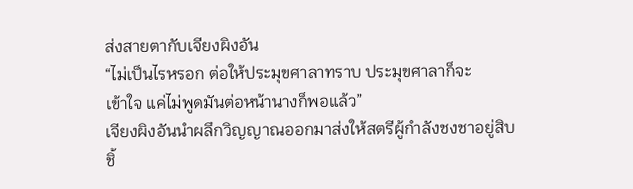ส่งสายตากับเจียงผิงอัน
“ไม่เป็นไรหรอก ต่อให้ประมุขศาลาทราบ ประมุขศาลาก็จะ
เข้าใจ แค่ไม่พูดมันต่อหน้านางก็พอแล้ว”
เจียงผิงอันนำผลึกวิญญาณออกมาส่งให้สตรีผู้กำลังชงชาอยู่สิบ
ชิ้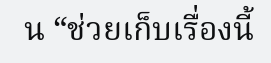น “ช่วยเก็บเรื่องนี้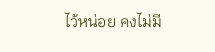ไว้หน่อย คงไม่มี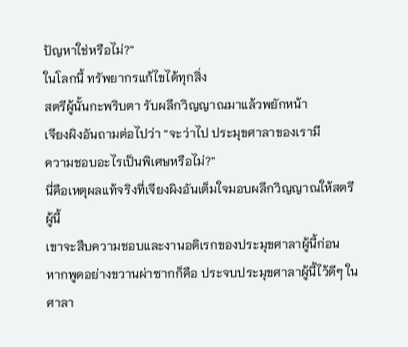ปัญหาใช่หรือไม่?”
ในโลกนี้ ทรัพยากรแก้ไขได้ทุกสิ่ง
สตรีผู้นั้นกะพริบตา รับผลึกวิญญาณมาแล้วพยักหน้า
เจียงผิงอันถามต่อไปว่า “จะว่าไป ประมุขศาลาของเรามี
ความชอบอะไรเป็นพิเศษหรือไม่?”
นี่คือเหตุผลแท้จริงที่เจียงผิงอันเต็มใจมอบผลึกวิญญาณให้สตรี
ผู้นี้
เขาจะสืบความชอบและงานอดิเรกของประมุขศาลาผู้นี้ก่อน
หากพูดอย่างขวานผ่าซากก็คือ ประจบประมุขศาลาผู้นี้ไว้ดีๆ ใน
ศาลา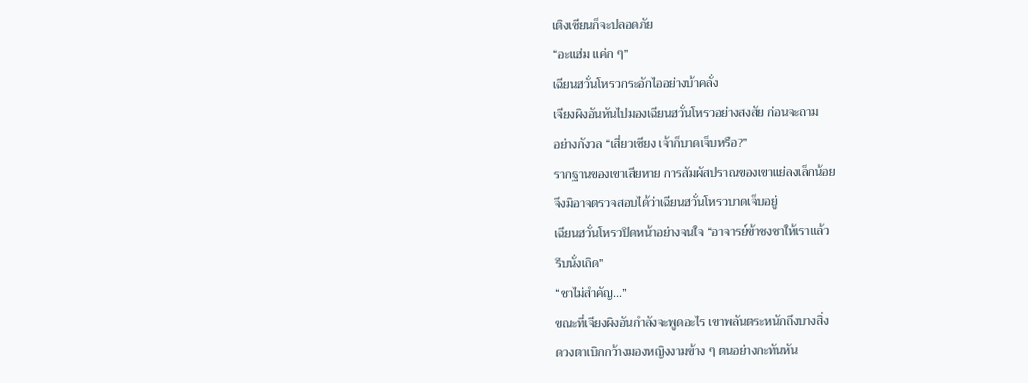เติงเซียนก็จะปลอดภัย
“อะแฮ่ม แค่ก ๆ”
เฉียนฮวั่นโหรวกระอักไออย่างบ้าคลั่ง
เจียงผิงอันหันไปมองเฉียนฮวั่นโหรวอย่างสงสัย ก่อนจะถาม
อย่างกังวล “เสี่ยวเซียง เจ้าก็บาดเจ็บหรือ?”
รากฐานของเขาเสียหาย การสัมผัสปราณของเขาแย่ลงเล็กน้อย
จึงมิอาจตรวจสอบได้ว่าเฉียนฮวั่นโหรวบาดเจ็บอยู่
เฉียนฮวั่นโหรวปิดหน้าอย่างจนใจ “อาจารย์ข้าชงชาให้เราแล้ว
รีบนั่งเถิด”
“ชาไม่สำคัญ…”
ขณะที่เจียงผิงอันกำลังจะพูดอะไร เขาพลันตระหนักถึงบางสิ่ง
ดวงตาเบิกกว้างมองหญิงงามข้าง ๆ ตนอย่างกะทันหัน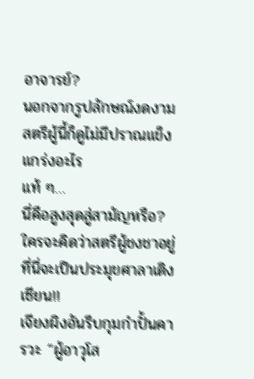อาจารย์?
นอกจากรูปลักษณ์งดงาม สตรีผู้นี้ก็ดูไม่มีปราณแข็งแกร่งอะไร
แท้ ๆ…
นี่คือสูงสุดสู่สามัญหรือ?
ใครจะคิดว่าสตรีผู้ชงชาอยู่ที่นี่จะเป็นประมุขศาลาเติงเซียน!!
เจียงผิงอันรีบกุมกำปั้นคารวะ “ผู้อาวุโส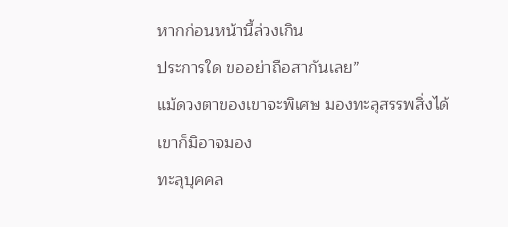หากก่อนหน้านี้ล่วงเกิน
ประการใด ขออย่าถือสากันเลย”
แม้ดวงตาของเขาจะพิเศษ มองทะลุสรรพสิ่งได้ เขาก็มิอาจมอง
ทะลุบุคคล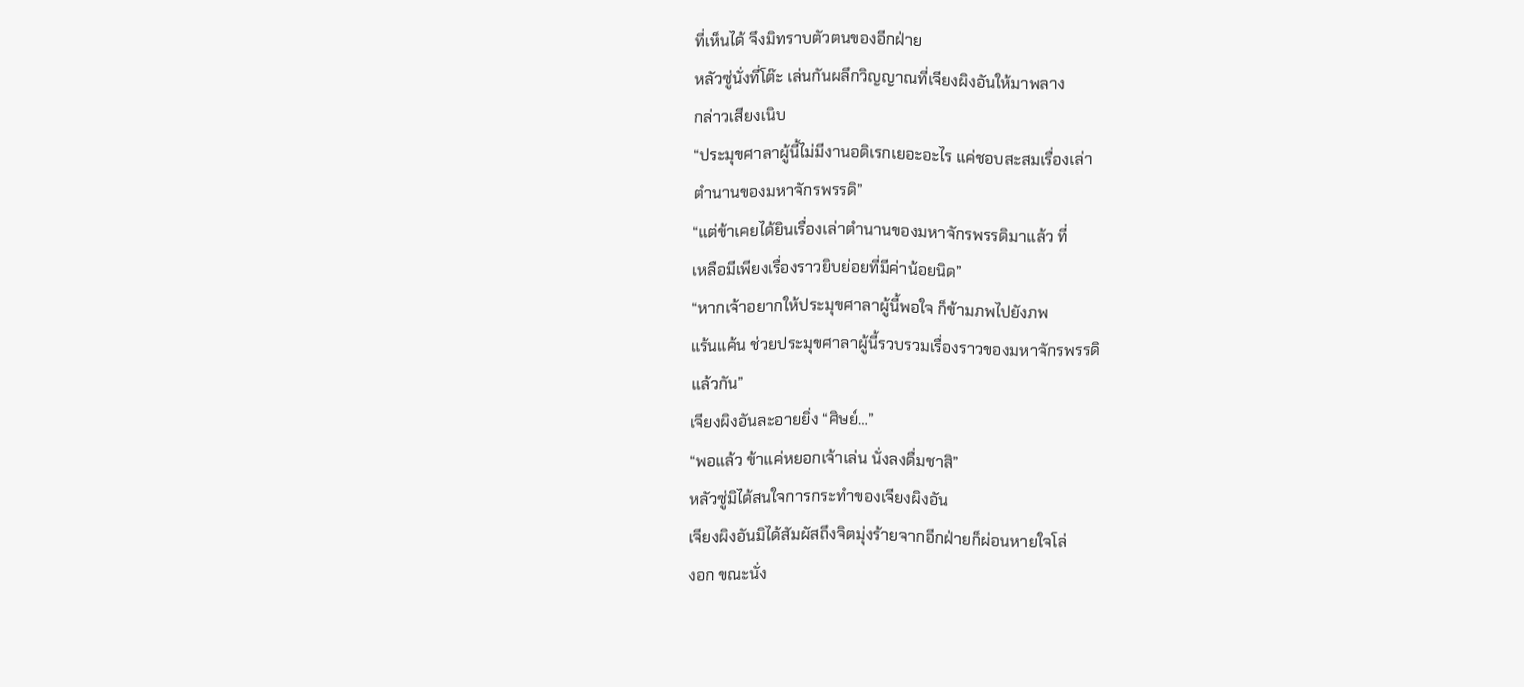ที่เห็นได้ จึงมิทราบตัวตนของอีกฝ่าย
หลัวซู่นั่งที่โต๊ะ เล่นกันผลึกวิญญาณที่เจียงผิงอันให้มาพลาง
กล่าวเสียงเนิบ
“ประมุขศาลาผู้นี้ไม่มีงานอดิเรกเยอะอะไร แค่ชอบสะสมเรื่องเล่า
ตำนานของมหาจักรพรรดิ”
“แต่ข้าเคยได้ยินเรื่องเล่าตำนานของมหาจักรพรรดิมาแล้ว ที่
เหลือมีเพียงเรื่องราวยิบย่อยที่มีค่าน้อยนิด”
“หากเจ้าอยากให้ประมุขศาลาผู้นี้พอใจ ก็ข้ามภพไปยังภพ
แร้นแค้น ช่วยประมุขศาลาผู้นี้รวบรวมเรื่องราวของมหาจักรพรรดิ
แล้วกัน”
เจียงผิงอันละอายยิ่ง “ศิษย์…”
“พอแล้ว ข้าแค่หยอกเจ้าเล่น นั่งลงดื่มชาสิ”
หลัวซู่มิได้สนใจการกระทำของเจียงผิงอัน
เจียงผิงอันมิได้สัมผัสถึงจิตมุ่งร้ายจากอีกฝ่ายก็ผ่อนหายใจโล่
งอก ขณะนั่ง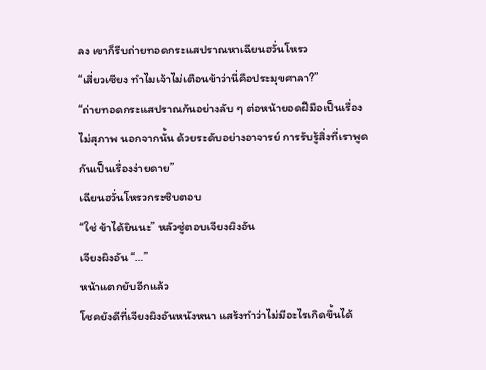ลง เขาก็รีบถ่ายทอดกระแสปราณหาเฉียนฮวั่นโหรว
“เสี่ยวเซียง ทำไมเจ้าไม่เตือนข้าว่านี่คือประมุขศาลา?”
“ถ่ายทอดกระแสปราณกันอย่างลับ ๆ ต่อหน้ายอดฝีมือเป็นเรื่อง
ไม่สุภาพ นอกจากนั้น ด้วยระดับอย่างอาจารย์ การรับรู้สิ่งที่เราพูด
กันเป็นเรื่องง่ายดาย”
เฉียนฮวั่นโหรวกระซิบตอบ
“ใช่ ข้าได้ยินนะ” หลัวซู่ตอบเจียงผิงอัน
เจียงผิงอัน “…”
หน้าแตกยับอีกแล้ว
โชคยังดีที่เจียงผิงอันหนังหนา แสร้งทำว่าไม่มีอะไรเกิดขึ้นได้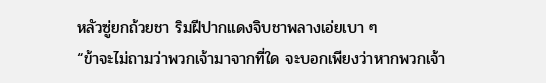หลัวซู่ยกถ้วยชา ริมฝีปากแดงจิบชาพลางเอ่ยเบา ๆ
“ข้าจะไม่ถามว่าพวกเจ้ามาจากที่ใด จะบอกเพียงว่าหากพวกเจ้า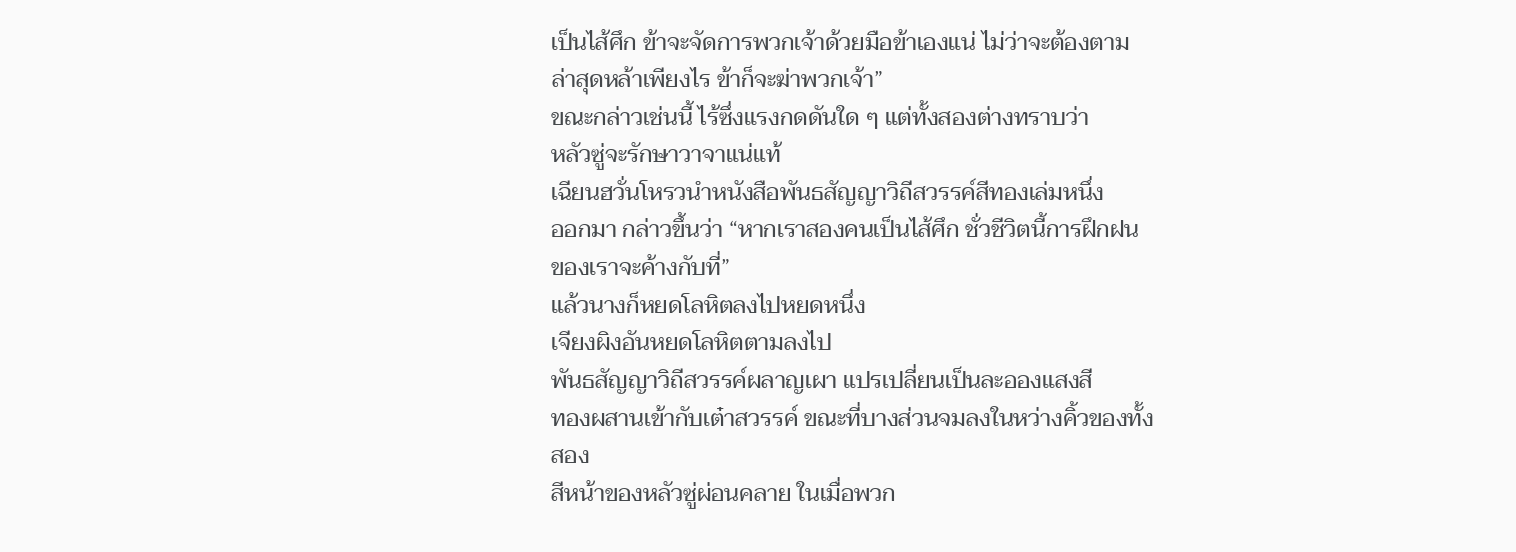เป็นไส้ศึก ข้าจะจัดการพวกเจ้าด้วยมือข้าเองแน่ ไม่ว่าจะต้องตาม
ล่าสุดหล้าเพียงไร ข้าก็จะฆ่าพวกเจ้า”
ขณะกล่าวเช่นนี้ ไร้ซึ่งแรงกดดันใด ๆ แต่ทั้งสองต่างทราบว่า
หลัวซู่จะรักษาวาจาแน่แท้
เฉียนฮวั่นโหรวนำหนังสือพันธสัญญาวิถีสวรรค์สีทองเล่มหนึ่ง
ออกมา กล่าวขึ้นว่า “หากเราสองคนเป็นไส้ศึก ชั่วชีวิตนี้การฝึกฝน
ของเราจะค้างกับที่”
แล้วนางก็หยดโลหิตลงไปหยดหนึ่ง
เจียงผิงอันหยดโลหิตตามลงไป
พันธสัญญาวิถีสวรรค์ผลาญเผา แปรเปลี่ยนเป็นละอองแสงสี
ทองผสานเข้ากับเต๋าสวรรค์ ขณะที่บางส่วนจมลงในหว่างคิ้วของทั้ง
สอง
สีหน้าของหลัวซู่ผ่อนคลาย ในเมื่อพวก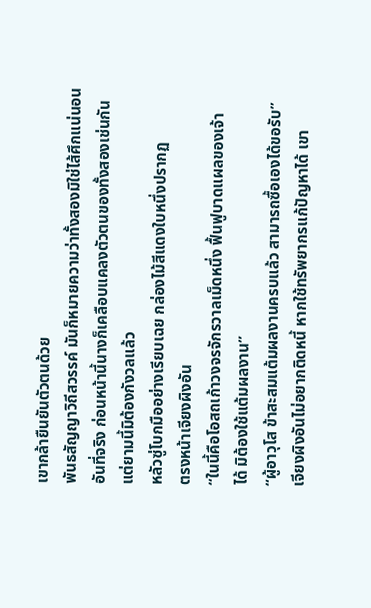เขากล้ายืนยันตัวตนด้วย
พันธสัญญาวิถีสวรรค์ มันก็หมายความว่าทั้งสองมิใช่ไส้ศึกแน่นอน
อันที่จริง ก่อนหน้านี้นางก็เคลือบแคลงตัวตนของทั้งสองเช่นกัน
แต่ยามนี้มิต้องกังวลแล้ว
หลัวซู่โบกมืออย่างเรียบเฉย กล่องไม้สีแดงใบหนึ่งปรากฏ
ตรงหน้าเจียงผิงอัน
“ในนี้คือโอสถเก้าวงจรจักรวาลเม็ดหนึ่ง ฟื้นฟูบาดแผลของเจ้า
ได้ มิต้องใช้แต้มผลงาน”
“ผู้อาวุโส ข้าสะสมแต้มผลงานครบแล้ว สามารถซื้อเองได้ขอรับ”
เจียงผิงอันไม่อยากติดหนี้ หากใช้ทรัพยากรแก้ปัญหาได้ เขา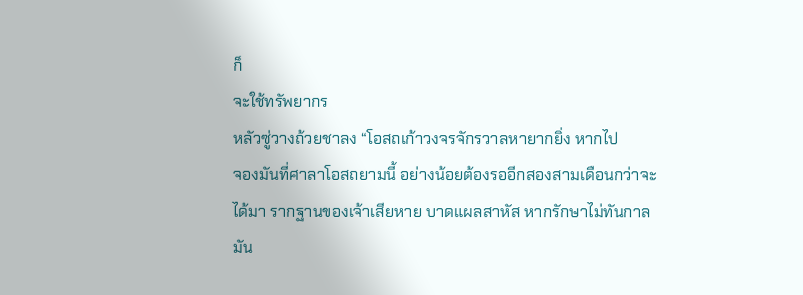ก็
จะใช้ทรัพยากร
หลัวซู่วางถ้วยชาลง “โอสถเก้าวงจรจักรวาลหายากยิ่ง หากไป
จองมันที่ศาลาโอสถยามนี้ อย่างน้อยต้องรออีกสองสามเดือนกว่าจะ
ได้มา รากฐานของเจ้าเสียหาย บาดแผลสาหัส หากรักษาไม่ทันกาล
มัน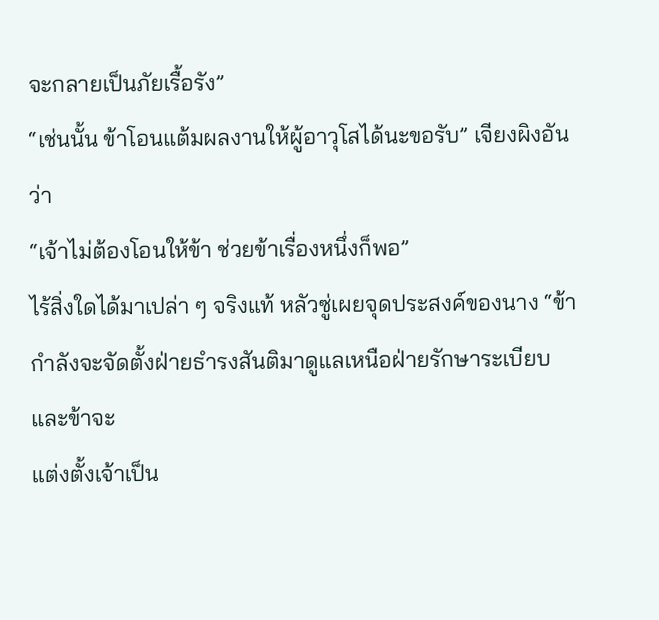จะกลายเป็นภัยเรื้อรัง”
“เช่นนั้น ข้าโอนแต้มผลงานให้ผู้อาวุโสได้นะขอรับ” เจียงผิงอัน
ว่า
“เจ้าไม่ต้องโอนให้ข้า ช่วยข้าเรื่องหนึ่งก็พอ”
ไร้สิ่งใดได้มาเปล่า ๆ จริงแท้ หลัวซู่เผยจุดประสงค์ของนาง “ข้า
กำลังจะจัดตั้งฝ่ายธำรงสันติมาดูแลเหนือฝ่ายรักษาระเบียบ และข้าจะ
แต่งตั้งเจ้าเป็น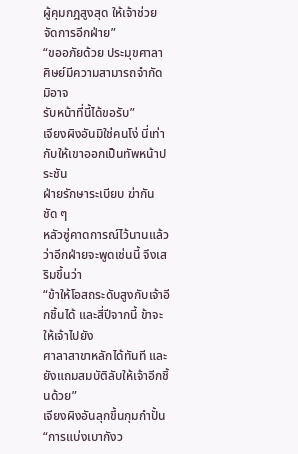ผู้คุมกฎสูงสุด ให้เจ้าช่วยจัดการอีกฝ่าย”
“ขออภัยด้วย ประมุขศาลา ศิษย์มีความสามารถจำกัด มิอาจ
รับหน้าที่นี้ได้ขอรับ”
เจียงผิงอันมิใช่คนโง่ นี่เท่ากับให้เขาออกเป็นทัพหน้าประชัน
ฝ่ายรักษาระเบียบ ฆ่ากันชัด ๆ
หลัวซู่คาดการณ์ไว้นานแล้วว่าอีกฝ่ายจะพูดเช่นนี้ จึงเสริมขึ้นว่า
“ข้าให้โอสถระดับสูงกับเจ้าอีกชิ้นได้ และสี่ปีจากนี้ ข้าจะให้เจ้าไปยัง
ศาลาสาขาหลักได้ทันที และยังแถมสมบัติลับให้เจ้าอีกชิ้นด้วย”
เจียงผิงอันลุกขึ้นกุมกำปั้น “การแบ่งเบากังว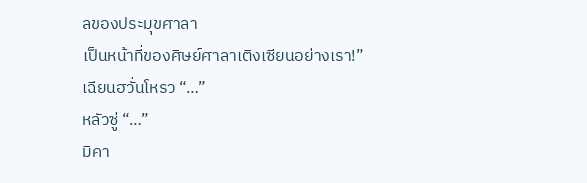ลของประมุขศาลา
เป็นหน้าที่ของศิษย์ศาลาเติงเซียนอย่างเรา!”
เฉียนฮวั่นโหรว “…”
หลัวซู่ “…”
มิคา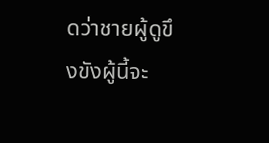ดว่าชายผู้ดูขึงขังผู้นี้จะ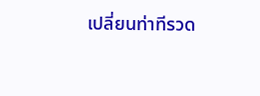เปลี่ยนท่าทีรวด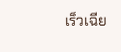เร็วเฉีย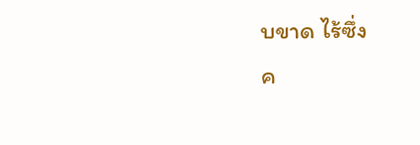บขาด ไร้ซึ่ง
ค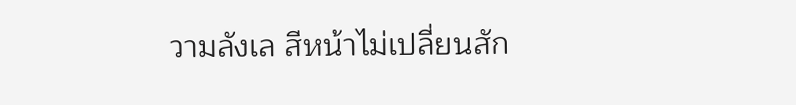วามลังเล สีหน้าไม่เปลี่ยนสัก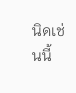นิดเช่นนี้